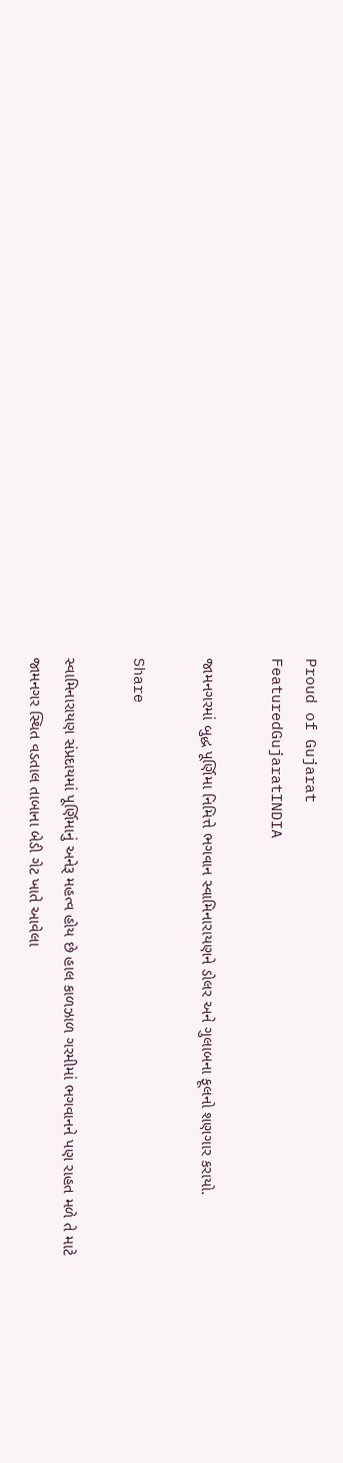Proud of Gujarat
FeaturedGujaratINDIA

જામનગરમાં બુદ્ધ પૂર્ણિમા નિમિત્તે ભગવાન સ્વામિનારાયણને ડોલર અને ગુલાબના ફૂલનો શણગાર કરાયો.

Share

સ્વામિનારાયણ સંપ્રદાયમાં પૂર્ણિમાનું અનેરૂ મહત્વ હોય છે હાલ કાળઝાળ ગરમીમાં ભગવાનને પણ રાહત મળે તે માટે જામનગર સ્થિત વડતાલ તાબાના બેડી ગેટ ખાતે આવેલા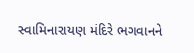સ્વામિનારાયણ મંદિરે ભગવાનને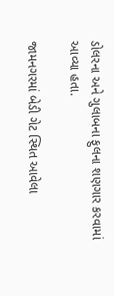ડોલરના અને ગુલાબના ફુલના શણગાર કરવામાં આવ્યા હતા.

જામનગરમાં બેડી ગેટ સ્થિત આવેલા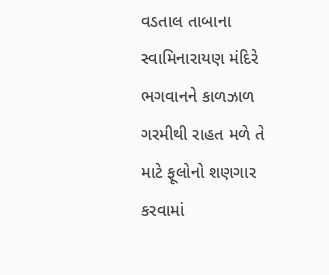વડતાલ તાબાના સ્વામિનારાયણ મંદિરે ભગવાનને કાળઝાળ ગરમીથી રાહત મળે તે માટે ફૂલોનો શણગાર કરવામાં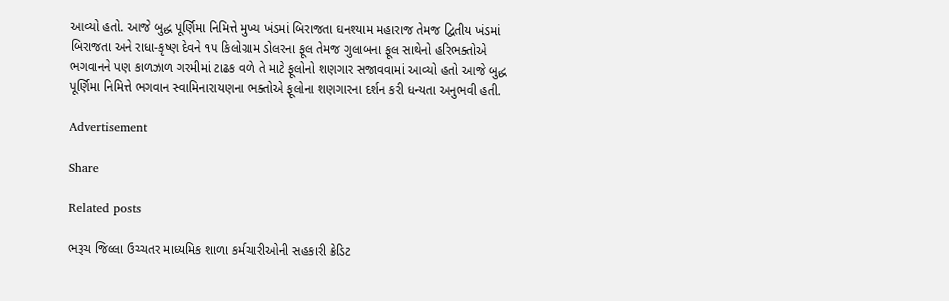આવ્યો હતો. આજે બુદ્ધ પૂર્ણિમા નિમિત્તે મુખ્ય ખંડમાં બિરાજતા ઘનશ્યામ મહારાજ તેમજ દ્વિતીય ખંડમાં બિરાજતા અને રાધા-કૃષ્ણ દેવને ૧૫ કિલોગ્રામ ડોલરના ફૂલ તેમજ ગુલાબના ફૂલ સાથેનો હરિભક્તોએ ભગવાનને પણ કાળઝાળ ગરમીમાં ટાઢક વળે તે માટે ફૂલોનો શણગાર સજાવવામાં આવ્યો હતો આજે બુદ્ધ પૂર્ણિમા નિમિત્તે ભગવાન સ્વામિનારાયણના ભક્તોએ ફૂલોના શણગારના દર્શન કરી ધન્યતા અનુભવી હતી.

Advertisement

Share

Related posts

ભરૂચ જિલ્લા ઉચ્ચતર માધ્યમિક શાળા કર્મચારીઓની સહકારી ક્રેડિટ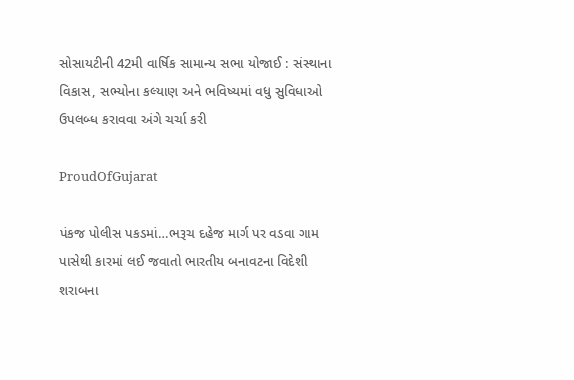સોસાયટીની 42મી વાર્ષિક સામાન્ય સભા યોજાઈ : સંસ્થાના વિકાસ, સભ્યોના કલ્યાણ અને ભવિષ્યમાં વધુ સુવિધાઓ ઉપલબ્ધ કરાવવા અંગે ચર્ચા કરી

ProudOfGujarat

પંકજ પોલીસ પકડમાં…ભરૂચ દહેજ માર્ગ પર વડવા ગામ પાસેથી કારમાં લઈ જવાતો ભારતીય બનાવટના વિદેશી શરાબના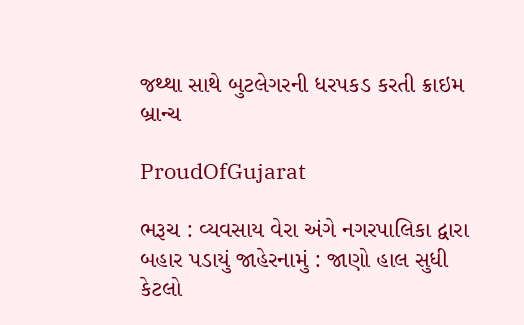જથ્થા સાથે બુટલેગરની ધરપકડ કરતી ક્રાઇમ બ્રાન્ચ

ProudOfGujarat

ભરૂચ : વ્યવસાય વેરા અંગે નગરપાલિકા દ્વારા બહાર પડાયું જાહેરનામું : જાણો હાલ સુધી કેટલો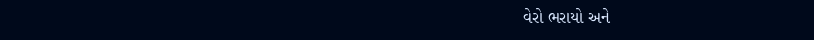વેરો ભરાયો અને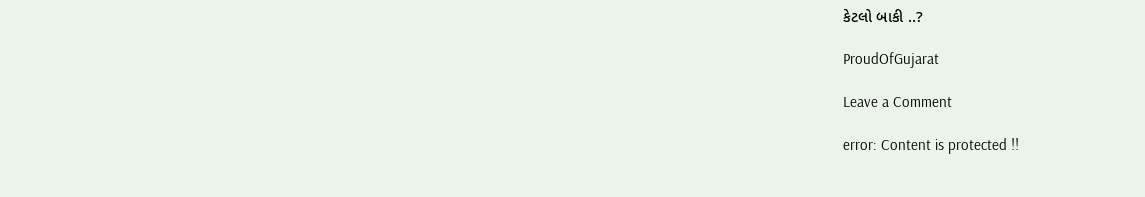કેટલો બાકી ..?

ProudOfGujarat

Leave a Comment

error: Content is protected !!